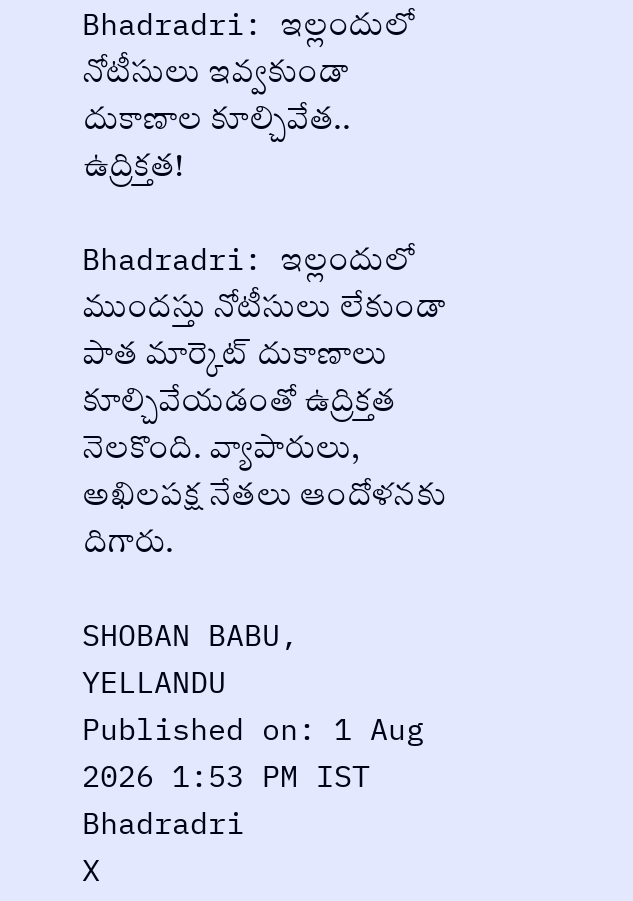Bhadradri: ఇల్లందులో నోటీసులు ఇవ్వకుండా దుకాణాల కూల్చివేత.. ఉద్రిక్తత!

Bhadradri: ఇల్లందులో ముందస్తు నోటీసులు లేకుండా పాత మార్కెట్ దుకాణాలు కూల్చివేయడంతో ఉద్రిక్తత నెలకొంది. వ్యాపారులు, అఖిలపక్ష నేతలు ఆందోళనకు దిగారు.

SHOBAN BABU, YELLANDU
Published on: 1 Aug 2026 1:53 PM IST
Bhadradri
X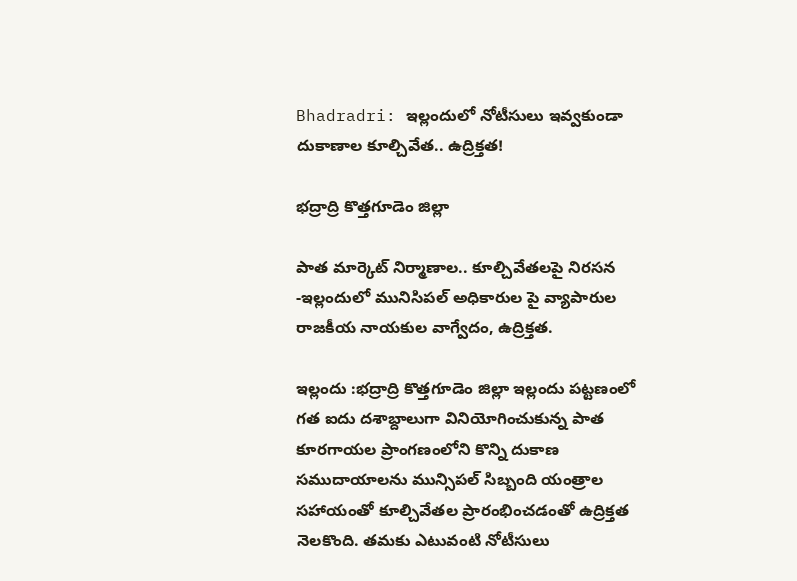Bhadradri: ఇల్లందులో నోటీసులు ఇవ్వకుండా దుకాణాల కూల్చివేత.. ఉద్రిక్తత!

భద్రాద్రి కొత్తగూడెం జిల్లా

పాత మార్కెట్ నిర్మాణాల.. కూల్చివేతలపై నిరసన -ఇల్లందులో మునిసిపల్ అధికారుల పై వ్యాపారుల రాజకీయ నాయకుల వాగ్వేదం, ఉద్రిక్తత.

ఇల్లందు :భద్రాద్రి కొత్తగూడెం జిల్లా ఇల్లందు పట్టణంలో గత ఐదు దశాబ్దాలుగా వినియోగించుకున్న పాత కూరగాయల ప్రాంగణంలోని కొన్ని దుకాణ సముదాయాలను మున్సిపల్ సిబ్బంది యంత్రాల సహాయంతో కూల్చివేతల ప్రారంభించడంతో ఉద్రిక్తత నెలకొంది. తమకు ఎటువంటి నోటీసులు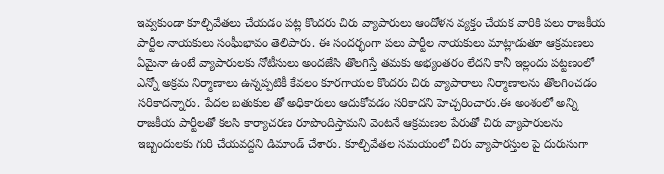ఇవ్వకుండా కూల్చివేతలు చేయడం పట్ల కొందరు చిరు వ్యాపారులు ఆందోళన వ్యక్తం చేయక వారికి పలు రాజకీయ పార్టీల నాయకులు సంఘీభావం తెలిపారు. ఈ సందర్భంగా పలు పార్టీల నాయకులు మాట్లాడుతూ ఆక్రమణలు ఏమైనా ఉంటే వ్యాపారులకు నోటీసులు అందజేసి తొలగిస్తే తమకు అభ్యంతరం లేదని కానీ ఇల్లందు పట్టణంలో ఎన్నో అక్రమ నిర్మాణాలు ఉన్నప్పటికీ కేవలం కూరగాయల కొందరు చిరు వ్యాపారాలు నిర్మాణాలను తొలగించడం సరికాదన్నారు. పేదల బతుకుల తో అధికారులు ఆదుకోవడం సరికాదని హెచ్చరించారు.ఈ అంశంలో అన్ని రాజకీయ పార్టీలతో కలసి కార్యాచరణ రూపొందిస్తామని వెంటనే ఆక్రమణల పేరుతో చిరు వ్యాపారులను ఇబ్బందులకు గురి చేయవద్దని డిమాండ్ చేశారు. కూల్చివేతల సమయంలో చిరు వ్యాపారస్తుల పై దురుసుగా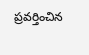ప్రవర్తించిన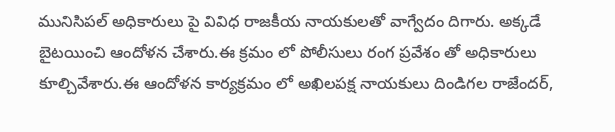మునిసిపల్ అధికారులు పై వివిధ రాజకీయ నాయకులతో వాగ్వేదం దిగారు. అక్కడే బైటయించి ఆందోళన చేశారు.ఈ క్రమం లో పోలీసులు రంగ ప్రవేశం తో అధికారులు కూల్చివేశారు.ఈ ఆందోళన కార్యక్రమం లో అఖిలపక్ష నాయకులు దిండిగల రాజేందర్,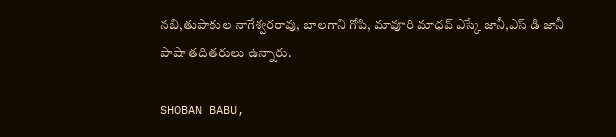నబి,తుపాకుల నాగేశ్వరరావు, బాలగాని గోపి, మావూరి మాధవ్ ఎస్కే జానీ,ఎస్ డి జానీ పాషా తదితరులు ఉన్నారు.

SHOBAN BABU,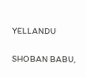YELLANDU

SHOBAN BABU,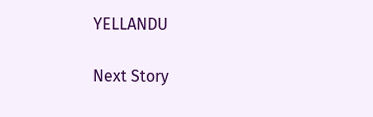YELLANDU

Next Story